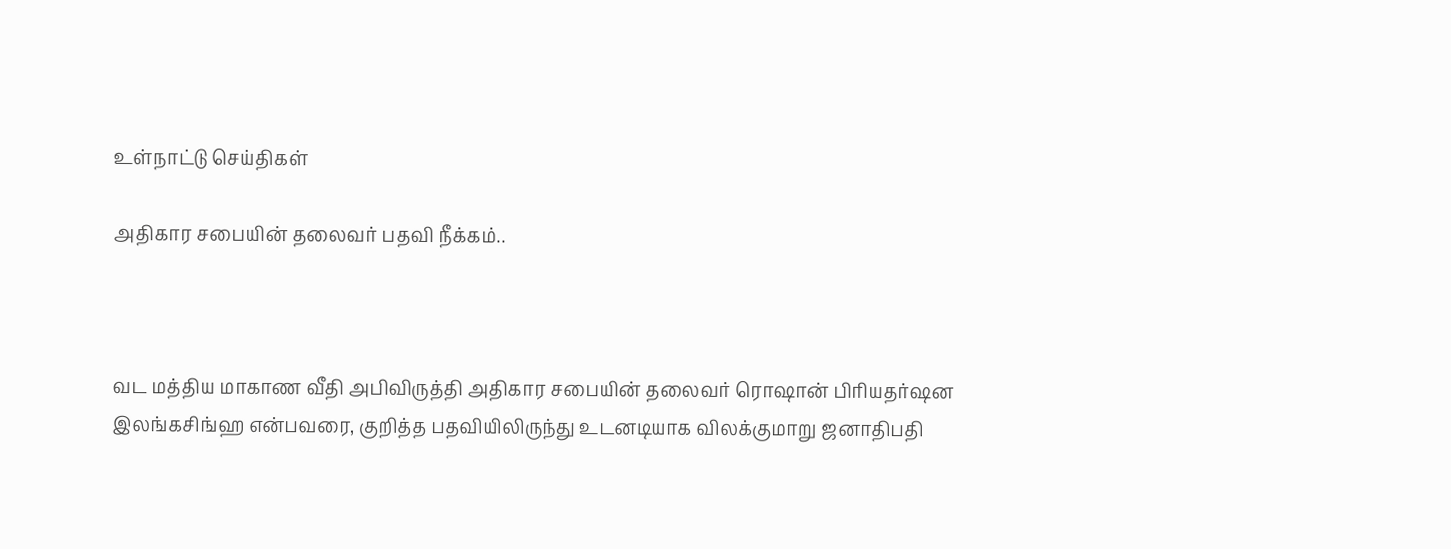உள்நாட்டு செய்திகள்

அதிகார சபையின் தலைவர் பதவி நீக்கம்..



வட மத்திய மாகாண வீதி அபிவிருத்தி அதிகார சபையின் தலைவர் ரொஷான் பிரியதர்ஷன இலங்கசிங்ஹ என்பவரை, குறித்த பதவியிலிருந்து உடனடியாக விலக்குமாறு ஜனாதிபதி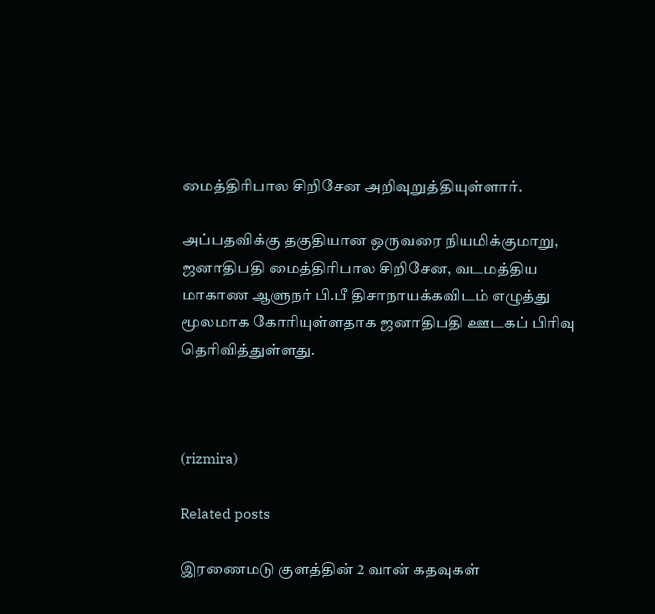மைத்திரிபால சிறிசேன அறிவுறுத்தியுள்ளார்.

அப்பதவிக்கு தகுதியான ஒருவரை நியமிக்குமாறு, ஜனாதிபதி மைத்திரிபால சிறிசேன, வடமத்திய மாகாண ஆளுநர் பி.பீ திசாநாயக்கவிடம் எழுத்து மூலமாக கோரியுள்ளதாக ஜனாதிபதி ஊடகப் பிரிவு தெரிவித்துள்ளது.



(rizmira)

Related posts

இரணைமடு குளத்தின் 2 வான் கதவுகள்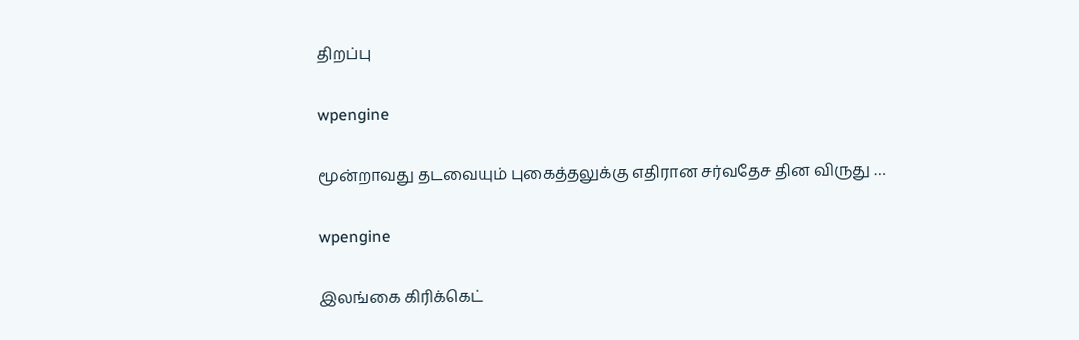திறப்பு

wpengine

மூன்றாவது தடவையும் புகைத்தலுக்கு எதிரான சர்வதேச தின விருது …

wpengine

இலங்கை கிரிக்கெட்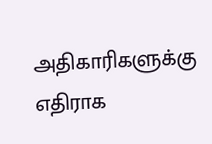அதிகாரிகளுக்கு எதிராக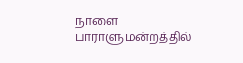நாளை பாராளுமன்றத்தில்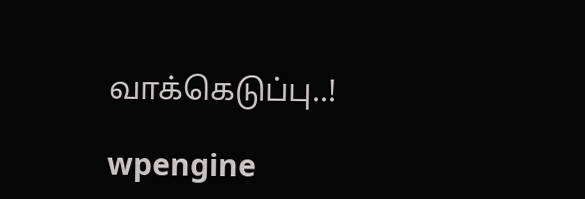வாக்கெடுப்பு..!

wpengine